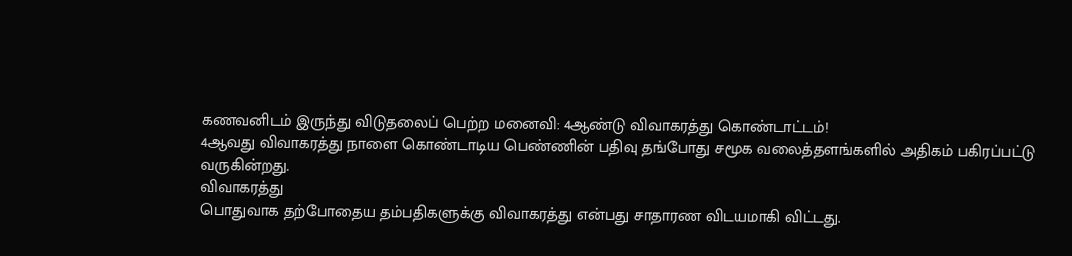கணவனிடம் இருந்து விடுதலைப் பெற்ற மனைவி: 4ஆண்டு விவாகரத்து கொண்டாட்டம்!
4ஆவது விவாகரத்து நாளை கொண்டாடிய பெண்ணின் பதிவு தங்போது சமூக வலைத்தளங்களில் அதிகம் பகிரப்பட்டு வருகின்றது.
விவாகரத்து
பொதுவாக தற்போதைய தம்பதிகளுக்கு விவாகரத்து என்பது சாதாரண விடயமாகி விட்டது.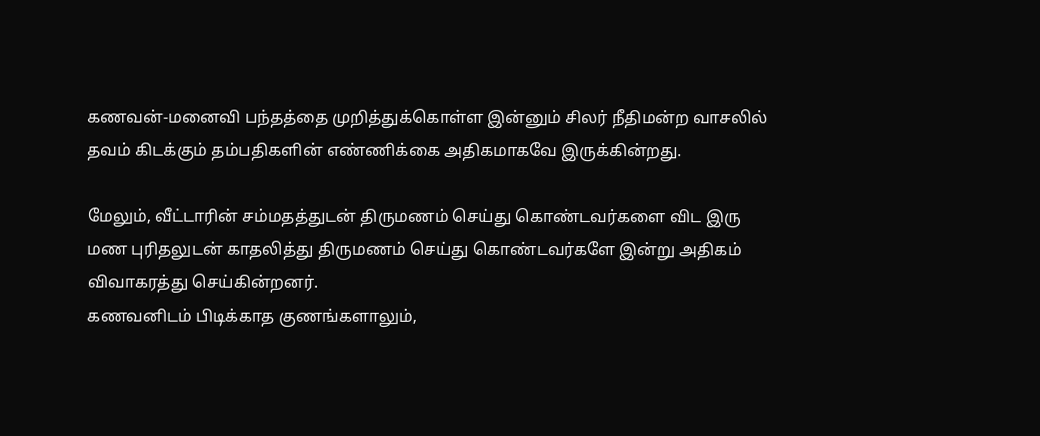கணவன்-மனைவி பந்தத்தை முறித்துக்கொள்ள இன்னும் சிலர் நீதிமன்ற வாசலில் தவம் கிடக்கும் தம்பதிகளின் எண்ணிக்கை அதிகமாகவே இருக்கின்றது.

மேலும், வீட்டாரின் சம்மதத்துடன் திருமணம் செய்து கொண்டவர்களை விட இரு மண புரிதலுடன் காதலித்து திருமணம் செய்து கொண்டவர்களே இன்று அதிகம் விவாகரத்து செய்கின்றனர்.
கணவனிடம் பிடிக்காத குணங்களாலும்,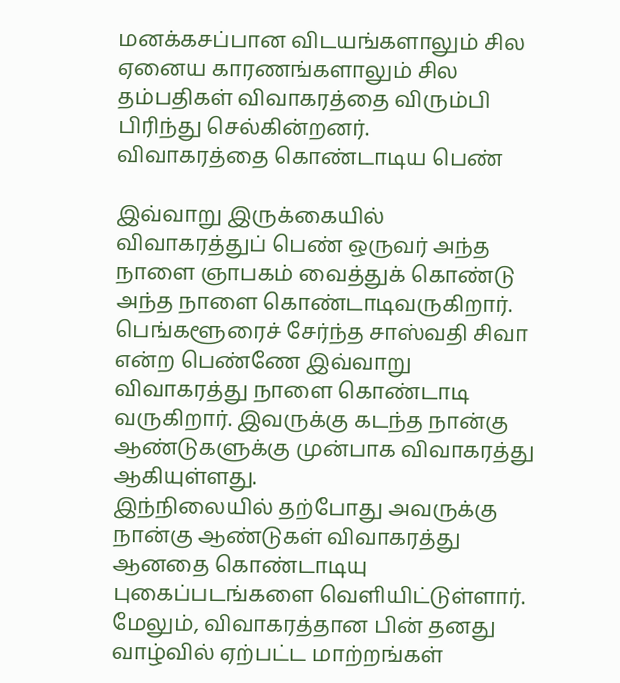மனக்கசப்பான விடயங்களாலும் சில ஏனைய காரணங்களாலும் சில தம்பதிகள் விவாகரத்தை விரும்பி பிரிந்து செல்கின்றனர்.
விவாகரத்தை கொண்டாடிய பெண்

இவ்வாறு இருக்கையில் விவாகரத்துப் பெண் ஒருவர் அந்த நாளை ஞாபகம் வைத்துக் கொண்டு அந்த நாளை கொண்டாடிவருகிறார்.
பெங்களூரைச் சேர்ந்த சாஸ்வதி சிவா என்ற பெண்ணே இவ்வாறு விவாகரத்து நாளை கொண்டாடி வருகிறார். இவருக்கு கடந்த நான்கு ஆண்டுகளுக்கு முன்பாக விவாகரத்து ஆகியுள்ளது.
இந்நிலையில் தற்போது அவருக்கு நான்கு ஆண்டுகள் விவாகரத்து ஆனதை கொண்டாடியு புகைப்படங்களை வெளியிட்டுள்ளார். மேலும், விவாகரத்தான பின் தனது வாழ்வில் ஏற்பட்ட மாற்றங்கள்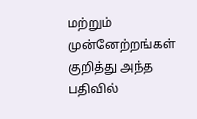மற்றும் முன்னேற்றங்கள் குறித்து அந்த பதிவில்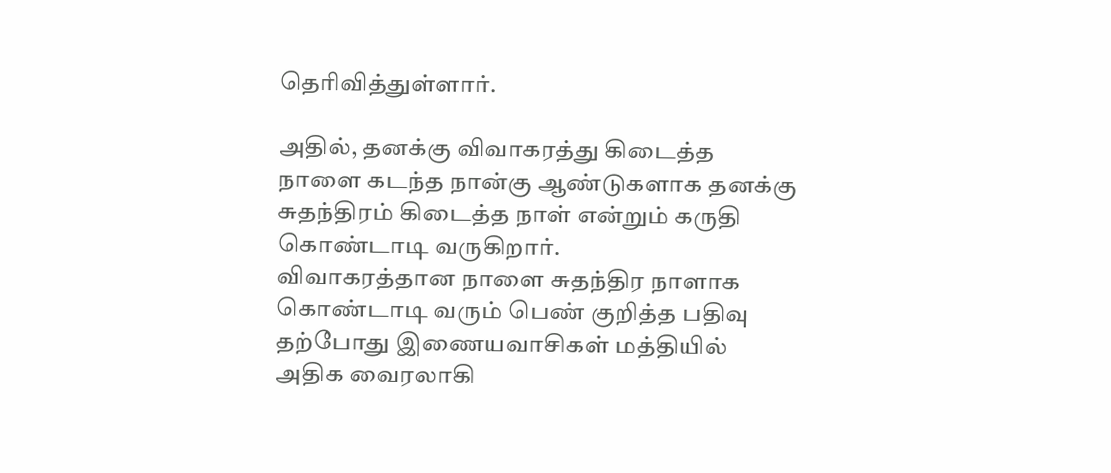தெரிவித்துள்ளார்.

அதில், தனக்கு விவாகரத்து கிடைத்த நாளை கடந்த நான்கு ஆண்டுகளாக தனக்கு சுதந்திரம் கிடைத்த நாள் என்றும் கருதி கொண்டாடி வருகிறார்.
விவாகரத்தான நாளை சுதந்திர நாளாக கொண்டாடி வரும் பெண் குறித்த பதிவு தற்போது இணையவாசிகள் மத்தியில் அதிக வைரலாகி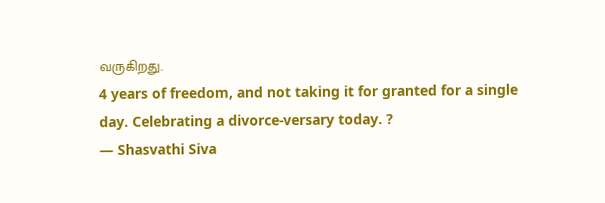வருகிறது.
4 years of freedom, and not taking it for granted for a single day. Celebrating a divorce-versary today. ?
— Shasvathi Siva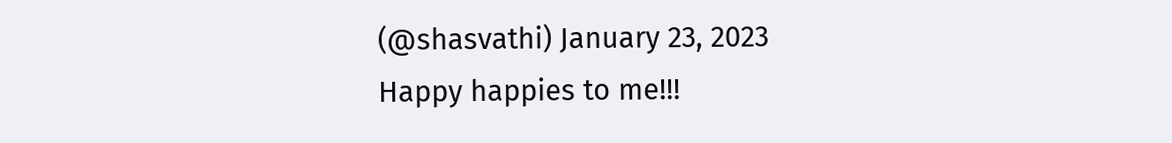(@shasvathi) January 23, 2023
Happy happies to me!!!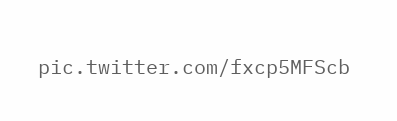pic.twitter.com/fxcp5MFScb